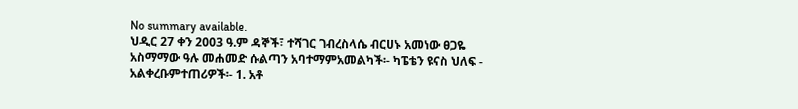No summary available.
ህዲር 27 ቀን 2003 ዓ.ም ዳኞች፣ ተሻገር ገብረስላሴ ብርሀኑ አመነው ፀጋዬ አስማማው ዓሉ መሐመድ ሱልጣን አባተማምአመልካች፡- ካፔቴን ዩናስ ህለፍ - አልቀረቡምተጠሪዎች፡- 1. አቶ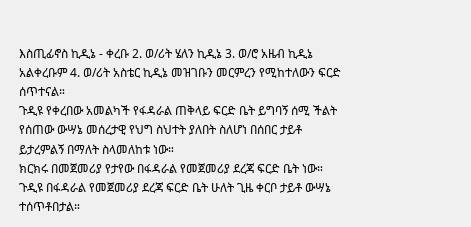እስጢፊኖስ ኪዲኔ - ቀረቡ 2. ወ/ሪት ሄለን ኪዲኔ 3. ወ/ሮ አዜብ ኪዲኔ አልቀረቡም 4. ወ/ሪት አስቴር ኪዲኔ መዝገቡን መርምረን የሚከተለውን ፍርድ ሰጥተናል።
ጉዲዩ የቀረበው አመልካች የፋዳራል ጠቅላይ ፍርድ ቤት ይግባኝ ሰሚ ችልት የሰጠው ውሣኔ መሰረታዊ የህግ ስህተት ያለበት ስለሆነ በሰበር ታይቶ ይታረምልኝ በማለት ስላመለከቱ ነው።
ክርክሩ በመጀመሪያ የታየው በፋዳራል የመጀመሪያ ደረጃ ፍርድ ቤት ነው። ጉዲዩ በፋዳራል የመጀመሪያ ደረጃ ፍርድ ቤት ሁለት ጊዜ ቀርቦ ታይቶ ውሣኔ ተሰጥቶበታል።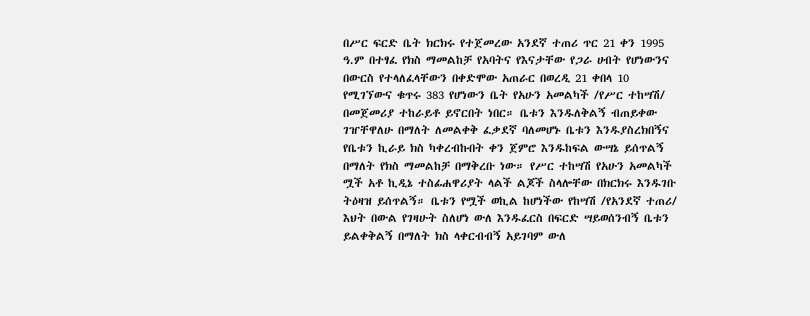በሥር ፍርድ ቤት ክርክሩ የተጀመረው አንደኛ ተጠሪ ጥር 21 ቀን 1995 ዓ.ም በተፃፈ የክስ ማመልከቻ የአባትና የእናታቸው የጋራ ሀብት የሆነውንና በውርስ የተላለፈላቸውን በቀድሞው አጠራር በወረዲ 21 ቀበላ 10 የሚገኘውና ቁጥሩ 383 የሆነውን ቤት የአሁን አመልካች /የሥር ተከሣሽ/ በመጀመሪያ ተከራይቶ ይኖርበት ነበር። ቤቱን እንዱለቅልኝ ብጠይቀው ገዠቸዋለሁ በማለት ለመልቀቅ ፈቃደኛ ባለመሆኑ ቤቱን እንዱያስረክበኝና የቤቱን ኪራይ ክስ ካቀረብኩበት ቀን ጀምሮ እንዱከፍል ውሣኔ ይሰጥልኝ በማለት የክስ ማመልከቻ በማቅረቡ ነው። የሥር ተከሣሽ የአሁን አመልካች ሟች አቶ ኪዲኔ ተስፊሐዋሪያት ላልች ልጆች ስላሎቸው በክርክሩ እንዱገቡ ትዕዛዝ ይሰጥልኝ። ቤቱን የሟች ወኪል ከሆነችው የከሣሽ /የአንደኛ ተጠሪ/ እህት በውል የገዛሁት ስለሆነ ውለ እንዱፈርስ በፍርድ ሣይወሰንብኝ ቤቱን ይልቀቅልኝ በማለት ክስ ላቀርብብኝ አይገባም ውለ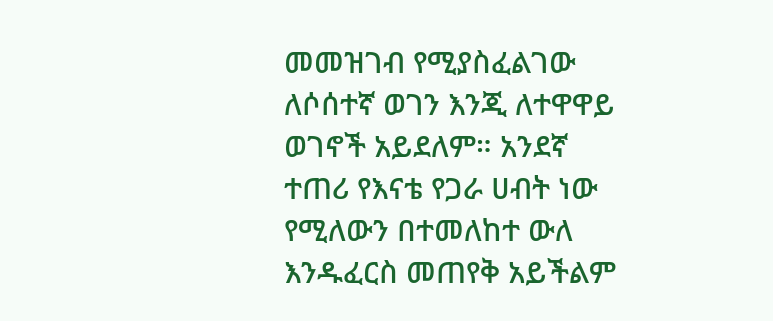መመዝገብ የሚያስፈልገው ለሶሰተኛ ወገን እንጂ ለተዋዋይ ወገኖች አይደለም። አንደኛ ተጠሪ የእናቴ የጋራ ሀብት ነው የሚለውን በተመለከተ ውለ እንዱፈርስ መጠየቅ አይችልም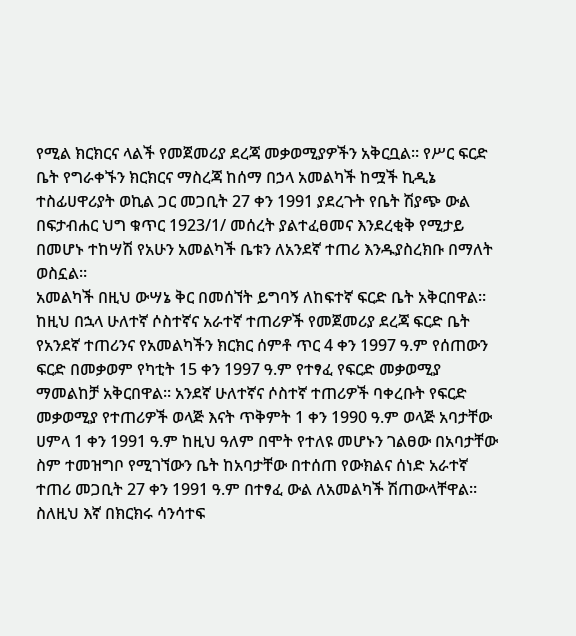የሚል ክርክርና ላልች የመጀመሪያ ደረጃ መቃወሚያዎችን አቅርቧል። የሥር ፍርድ ቤት የግራቀኙን ክርክርና ማስረጃ ከሰማ በኃላ አመልካች ከሟች ኪዲኔ ተስፊሀዋሪያት ወኪል ጋር መጋቢት 27 ቀን 1991 ያደረጉት የቤት ሽያጭ ውል በፍታብሐር ህግ ቁጥር 1923/1/ መሰረት ያልተፈፀመና እንደረቂቅ የሚታይ በመሆኑ ተከሣሽ የአሁን አመልካች ቤቱን ለአንደኛ ተጠሪ እንዱያስረክቡ በማለት ወስኗል።
አመልካች በዚህ ውሣኔ ቅር በመሰኘት ይግባኝ ለከፍተኛ ፍርድ ቤት አቅርበዋል።
ከዚህ በኋላ ሁለተኛ ሶስተኛና አራተኛ ተጠሪዎች የመጀመሪያ ደረጃ ፍርድ ቤት የአንደኛ ተጠሪንና የአመልካችን ክርክር ሰምቶ ጥር 4 ቀን 1997 ዓ.ም የሰጠውን ፍርድ በመቃወም የካቲት 15 ቀን 1997 ዓ.ም የተፃፈ የፍርድ መቃወሚያ ማመልከቻ አቅርበዋል። አንደኛ ሁለተኛና ሶስተኛ ተጠሪዎች ባቀረቡት የፍርድ መቃወሚያ የተጠሪዎች ወላጅ እናት ጥቅምት 1 ቀን 1990 ዓ.ም ወላጅ አባታቸው ሀምላ 1 ቀን 1991 ዓ.ም ከዚህ ዓለም በሞት የተለዩ መሆኑን ገልፀው በአባታቸው ስም ተመዝግቦ የሚገኘውን ቤት ከአባታቸው በተሰጠ የውክልና ሰነድ አራተኛ ተጠሪ መጋቢት 27 ቀን 1991 ዓ.ም በተፃፈ ውል ለአመልካች ሽጠውላቸዋል። ስለዚህ እኛ በክርክሩ ሳንሳተፍ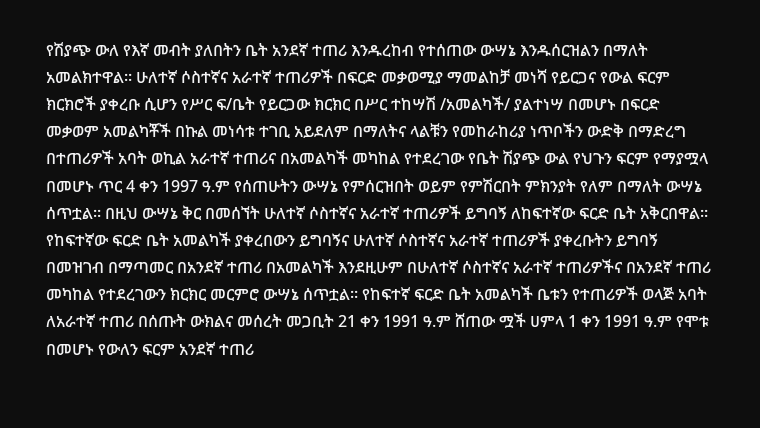የሽያጭ ውለ የእኛ መብት ያለበትን ቤት አንደኛ ተጠሪ እንዱረከብ የተሰጠው ውሣኔ እንዱሰርዝልን በማለት አመልክተዋል። ሁለተኛ ሶስተኛና አራተኛ ተጠሪዎች በፍርድ መቃወሚያ ማመልከቻ መነሻ የይርጋና የውል ፍርም ክርክሮች ያቀረቡ ሲሆን የሥር ፍ/ቤት የይርጋው ክርክር በሥር ተከሣሽ /አመልካች/ ያልተነሣ በመሆኑ በፍርድ መቃወም አመልካቾች በኩል መነሳቱ ተገቢ አይደለም በማለትና ላልቹን የመከራከሪያ ነጥቦችን ውድቅ በማድረግ በተጠሪዎች አባት ወኪል አራተኛ ተጠሪና በአመልካች መካከል የተደረገው የቤት ሽያጭ ውል የህጉን ፍርም የማያሟላ በመሆኑ ጥር 4 ቀን 1997 ዓ.ም የሰጠሁትን ውሣኔ የምሰርዝበት ወይም የምሽርበት ምክንያት የለም በማለት ውሣኔ ሰጥቷል። በዚህ ውሣኔ ቅር በመሰኘት ሁለተኛ ሶስተኛና አራተኛ ተጠሪዎች ይግባኝ ለከፍተኛው ፍርድ ቤት አቅርበዋል።
የከፍተኛው ፍርድ ቤት አመልካች ያቀረበውን ይግባኝና ሁለተኛ ሶስተኛና አራተኛ ተጠሪዎች ያቀረቡትን ይግባኝ በመዝገብ በማጣመር በአንደኛ ተጠሪ በአመልካች እንደዚሁም በሁለተኛ ሶስተኛና አራተኛ ተጠሪዎችና በአንደኛ ተጠሪ መካከል የተደረገውን ክርክር መርምሮ ውሣኔ ሰጥቷል። የከፍተኛ ፍርድ ቤት አመልካች ቤቱን የተጠሪዎች ወላጅ አባት ለአራተኛ ተጠሪ በሰጡት ውክልና መሰረት መጋቢት 21 ቀን 1991 ዓ.ም ሸጠው ሟች ሀምላ 1 ቀን 1991 ዓ.ም የሞቱ በመሆኑ የውለን ፍርም አንደኛ ተጠሪ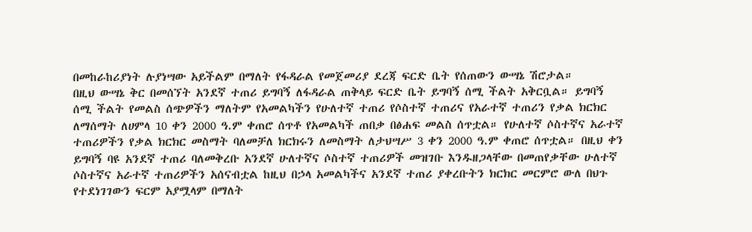በመከራከሪያነት ሉያነሣው አይችልም በማለት የፋዳራል የመጀመሪያ ደረጃ ፍርድ ቤት የሰጠውን ውሣኔ ሽሮታል።
በዚህ ውሣኔ ቅር በመሰኘት አንደኛ ተጠሪ ይግባኝ ለፋዳራል ጠቅላይ ፍርድ ቤት ይግባኝ ሰሚ ችልት አቅርቧል። ይግባኝ ሰሚ ችልት የመልስ ሰጭዎችን ማለትም የአመልካችን የሁለተኛ ተጠሪ የሶስተኛ ተጠሪና የአራተኛ ተጠሪን የቃል ክርክር ለማሰማት ለሀምላ 10 ቀን 2000 ዓ.ም ቀጠሮ ሰጥቶ የአመልካች ጠበቃ በፅሐፍ መልስ ሰጥቷል። የሁለተኛ ሶስተኛና አራተኛ ተጠሪዎችን የቃል ክርክር መስማት ባለመቻለ ክርክሩን ለመስማት ለታህሣሥ 3 ቀን 2000 ዓ.ም ቀጠሮ ሰጥቷል። በዚህ ቀን ይግባኝ ባዩ አንደኛ ተጠሪ ባለመቅረቡ አንደኛ ሁለተኛና ሶስተኛ ተጠሪዎች መዝገቡ እንዱዘጋላቸው በመጠየቃቸው ሁለተኛ ሶስተኛና አራተኛ ተጠሪዎችን አሰናብቷል ከዚህ በኃላ አመልካችና አንደኛ ተጠሪ ያቀረቡትን ክርክር መርምሮ ውለ በህጉ የተደነገገውን ፍርም አያሟላም በማለት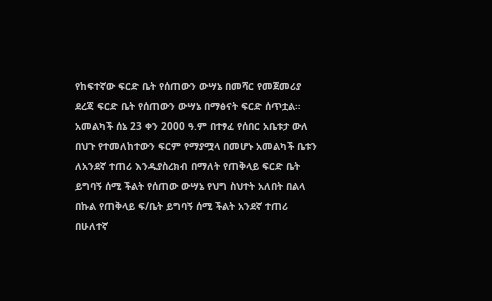የከፍተኛው ፍርድ ቤት የሰጠውን ውሣኔ በመሻር የመጀመሪያ ደረጃ ፍርድ ቤት የሰጠውን ውሣኔ በማፅናት ፍርድ ሰጥቷል።
አመልካች ሰኔ 23 ቀን 2000 ዓ.ም በተፃፈ የሰበር አቤቱታ ውለ በህጉ የተመለከተውን ፍርም የማያሟላ በመሆኑ አመልካች ቤቱን ለአንደኛ ተጠሪ እንዱያስረክብ በማለት የጠቅላይ ፍርድ ቤት ይግባኝ ሰሚ ችልት የሰጠው ውሣኔ የህግ ስህተት አለበት በልላ በኩል የጠቅላይ ፍ/ቤት ይግባኝ ሰሚ ችልት አንደኛ ተጠሪ በሁለተኛ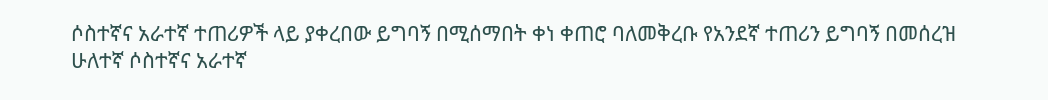ሶስተኛና አራተኛ ተጠሪዎች ላይ ያቀረበው ይግባኝ በሚሰማበት ቀነ ቀጠሮ ባለመቅረቡ የአንደኛ ተጠሪን ይግባኝ በመሰረዝ ሁለተኛ ሶስተኛና አራተኛ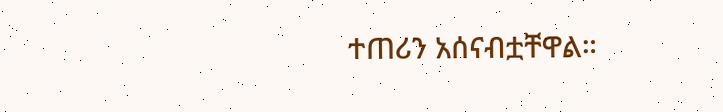ተጠሪን አሰናብቷቸዋል።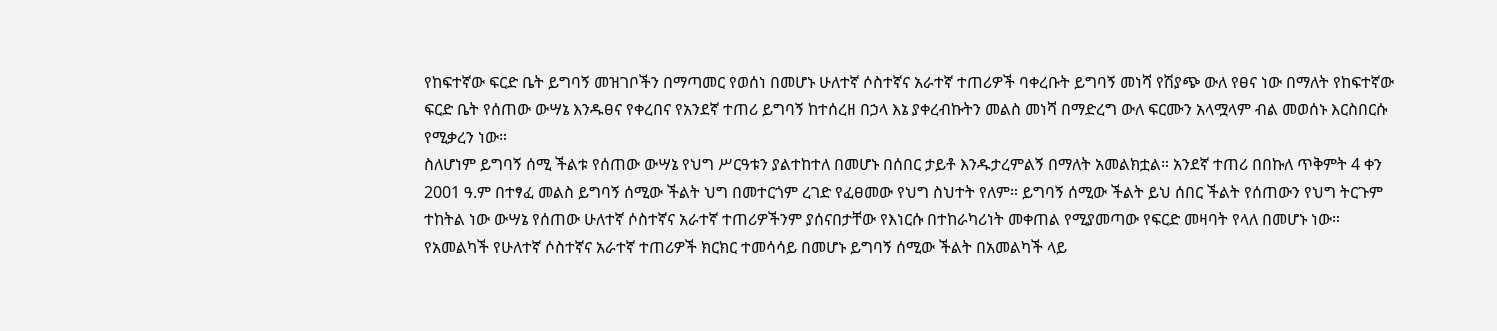የከፍተኛው ፍርድ ቤት ይግባኝ መዝገቦችን በማጣመር የወሰነ በመሆኑ ሁለተኛ ሶስተኛና አራተኛ ተጠሪዎች ባቀረቡት ይግባኝ መነሻ የሽያጭ ውለ የፀና ነው በማለት የከፍተኛው ፍርድ ቤት የሰጠው ውሣኔ እንዱፀና የቀረበና የአንደኛ ተጠሪ ይግባኝ ከተሰረዘ በኃላ እኔ ያቀረብኩትን መልስ መነሻ በማድረግ ውለ ፍርሙን አላሟላም ብል መወሰኑ እርስበርሱ የሚቃረን ነው።
ስለሆነም ይግባኝ ሰሚ ችልቱ የሰጠው ውሣኔ የህግ ሥርዓቱን ያልተከተለ በመሆኑ በሰበር ታይቶ እንዱታረምልኝ በማለት አመልክቷል። አንደኛ ተጠሪ በበኩለ ጥቅምት 4 ቀን 2001 ዓ.ም በተፃፈ መልስ ይግባኝ ሰሚው ችልት ህግ በመተርጎም ረገድ የፈፀመው የህግ ስህተት የለም። ይግባኝ ሰሚው ችልት ይህ ሰበር ችልት የሰጠውን የህግ ትርጉም ተከትል ነው ውሣኔ የሰጠው ሁለተኛ ሶስተኛና አራተኛ ተጠሪዎችንም ያሰናበታቸው የእነርሱ በተከራካሪነት መቀጠል የሚያመጣው የፍርድ መዛባት የላለ በመሆኑ ነው። የአመልካች የሁለተኛ ሶስተኛና አራተኛ ተጠሪዎች ክርክር ተመሳሳይ በመሆኑ ይግባኝ ሰሚው ችልት በአመልካች ላይ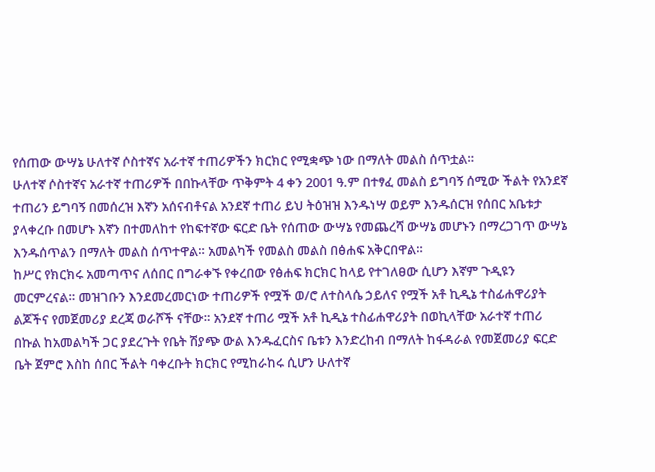የሰጠው ውሣኔ ሁለተኛ ሶስተኛና አራተኛ ተጠሪዎችን ክርክር የሚቋጭ ነው በማለት መልስ ሰጥቷል።
ሁለተኛ ሶስተኛና አራተኛ ተጠሪዎች በበኩላቸው ጥቅምት 4 ቀን 2001 ዓ.ም በተፃፈ መልስ ይግባኝ ሰሚው ችልት የአንደኛ ተጠሪን ይግባኝ በመሰረዝ እኛን አሰናብቶናል አንደኛ ተጠሪ ይህ ትዕዝዝ እንዱነሣ ወይም እንዱሰርዝ የሰበር አቤቱታ ያላቀረቡ በመሆኑ እኛን በተመለከተ የከፍተኛው ፍርድ ቤት የሰጠው ውሣኔ የመጨረሻ ውሣኔ መሆኑን በማረጋገጥ ውሣኔ እንዱሰጥልን በማለት መልስ ሰጥተዋል። አመልካች የመልስ መልስ በፅሐፍ አቅርበዋል።
ከሥር የክርክሩ አመጣጥና ለሰበር በግራቀኙ የቀረበው የፅሐፍ ክርክር ከላይ የተገለፀው ሲሆን እኛም ጉዲዩን መርምረናል። መዝገቡን እንደመረመርነው ተጠሪዎች የሟች ወ/ሮ ለተስላሴ ኃይለና የሟች አቶ ኪዲኔ ተስፊሐዋሪያት ልጆችና የመጀመሪያ ደረጃ ወራሾች ናቸው። አንደኛ ተጠሪ ሟች አቶ ኪዲኔ ተስፊሐዋሪያት በወኪላቸው አራተኛ ተጠሪ በኩል ከአመልካች ጋር ያደረጉት የቤት ሽያጭ ውል እንዱፈርስና ቤቱን እንድረከብ በማለት ከፋዳራል የመጀመሪያ ፍርድ ቤት ጀምሮ እስከ ሰበር ችልት ባቀረቡት ክርክር የሚከራከሩ ሲሆን ሁለተኛ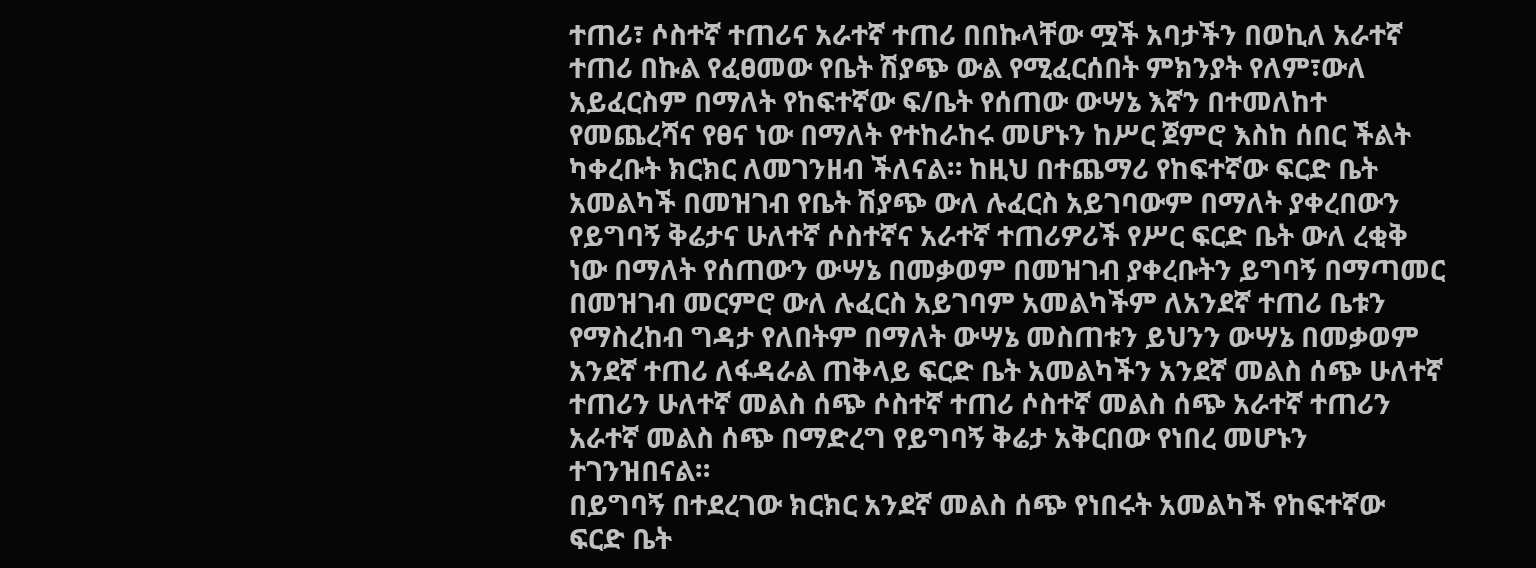ተጠሪ፣ ሶስተኛ ተጠሪና አራተኛ ተጠሪ በበኩላቸው ሟች አባታችን በወኪለ አራተኛ ተጠሪ በኩል የፈፀመው የቤት ሽያጭ ውል የሚፈርሰበት ምክንያት የለም፣ውለ አይፈርስም በማለት የከፍተኛው ፍ/ቤት የሰጠው ውሣኔ እኛን በተመለከተ የመጨረሻና የፀና ነው በማለት የተከራከሩ መሆኑን ከሥር ጀምሮ እስከ ሰበር ችልት ካቀረቡት ክርክር ለመገንዘብ ችለናል። ከዚህ በተጨማሪ የከፍተኛው ፍርድ ቤት አመልካች በመዝገብ የቤት ሽያጭ ውለ ሉፈርስ አይገባውም በማለት ያቀረበውን የይግባኝ ቅሬታና ሁለተኛ ሶስተኛና አራተኛ ተጠሪዎሪች የሥር ፍርድ ቤት ውለ ረቂቅ ነው በማለት የሰጠውን ውሣኔ በመቃወም በመዝገብ ያቀረቡትን ይግባኝ በማጣመር በመዝገብ መርምሮ ውለ ሉፈርስ አይገባም አመልካችም ለአንደኛ ተጠሪ ቤቱን የማስረከብ ግዳታ የለበትም በማለት ውሣኔ መስጠቱን ይህንን ውሣኔ በመቃወም አንደኛ ተጠሪ ለፋዳራል ጠቅላይ ፍርድ ቤት አመልካችን አንደኛ መልስ ሰጭ ሁለተኛ ተጠሪን ሁለተኛ መልስ ሰጭ ሶስተኛ ተጠሪ ሶስተኛ መልስ ሰጭ አራተኛ ተጠሪን አራተኛ መልስ ሰጭ በማድረግ የይግባኝ ቅሬታ አቅርበው የነበረ መሆኑን ተገንዝበናል።
በይግባኝ በተደረገው ክርክር አንደኛ መልስ ሰጭ የነበሩት አመልካች የከፍተኛው ፍርድ ቤት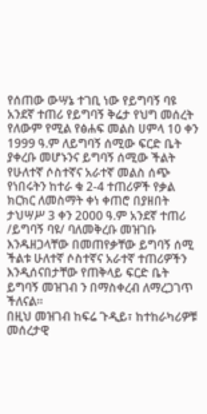የሰጠው ውሣኔ ተገቢ ነው የይግባኝ ባዩ አንደኛ ተጠሪ የይግባኝ ቅሬታ የህግ መሰረት የለውም የሚል የፅሐፍ መልስ ሀምላ 10 ቀን 1999 ዓ.ም ለይግባኝ ሰሚው ፍርድ ቤት ያቀረቡ መሆኑንና ይግባኝ ሰሚው ችልት የሁለተኛ ሶስተኛና አራተኛ መልስ ሰጭ የነበሩትን ከተራ ቁ 2-4 ተጠሪዎች የቃል ክርክር ለመስማት ቀነ ቀጠሮ በያዘበት ታህሣሥ 3 ቀን 2000 ዓ.ም አንደኛ ተጠሪ /ይግባኝ ባዩ/ ባለመቅረቡ መዝገቡ እንዱዘጋላቸው በመጠየቃቸው ይግባኝ ሰሚ ችልቱ ሁለተኛ ሶስተኛና አራተኛ ተጠሪዎችን እንዲሰናበታቸው የጠቅላይ ፍርድ ቤት ይግባኝ መዝገብ ን በማስቀረብ ለማረጋገጥ ችለናል።
በዚህ መዝገብ ከፍሬ ጉዲይ፣ ከተከራካሪዎቹ መሰረታዊ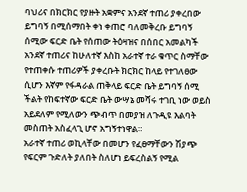ባህሪና በክርክር የያዙት አቋምና አንደኛ ተጠሪ ያቀረበው ይግባኝ በሚሰማበት ቀነ ቀጠሮ ባለመቅረቡ ይግባኝ ሰሚው ፍርድ ቤት የሰጠው ትዕዛዝና በሰበር አመልካች አንደኛ ተጠሪና ከሁለተኛ እስከ አራተኛ ተራ ቁጥር ስማቸው የተጠቀሱ ተጠሪዎች ያቀረቡት ክርክር ከላይ የተገለፀው ሲሆን እኛም የፋዳራል ጠቅላይ ፍርድ ቤት ይግባኝ ሰሚ ችልት የከፍተኛው ፍርድ ቤት ውሣኔ መሻሩ ተገቢ ነው ወይስ አይደለም የሚለውን ጭብጥ በመያዝ ለጉዲዩ እልባት መስጠት አስፈላጊ ሆኖ አግኝተነዋል።
አራተኛ ተጠሪ ወኪላቸው በመሆን የፈፀማቸውን ሽያጭ የፍርም ጉድለት ያለበት ስለሆነ ይፍረስልኝ የሚል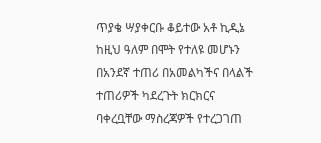ጥያቄ ሣያቀርቡ ቆይተው አቶ ኪዲኔ ከዚህ ዓለም በሞት የተለዩ መሆኑን በአንደኛ ተጠሪ በአመልካችና በላልች ተጠሪዎች ካደረጉት ክርክርና ባቀረቧቸው ማስረጃዎች የተረጋገጠ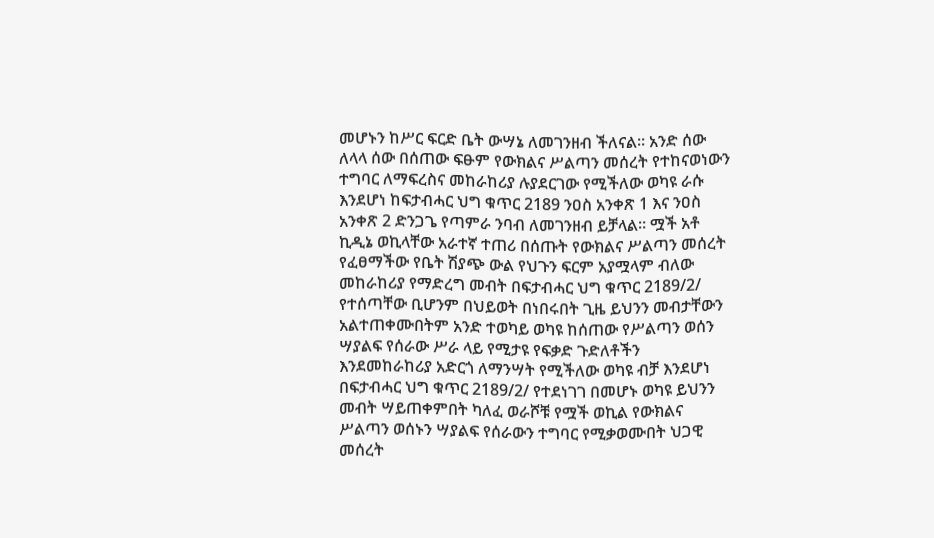መሆኑን ከሥር ፍርድ ቤት ውሣኔ ለመገንዘብ ችለናል። አንድ ሰው ለላላ ሰው በሰጠው ፍፁም የውክልና ሥልጣን መሰረት የተከናወነውን ተግባር ለማፍረስና መከራከሪያ ሉያደርገው የሚችለው ወካዩ ራሱ እንደሆነ ከፍታብሓር ህግ ቁጥር 2189 ንዐስ አንቀጽ 1 እና ንዐስ አንቀጽ 2 ድንጋጌ የጣምራ ንባብ ለመገንዘብ ይቻላል። ሟች አቶ ኪዲኔ ወኪላቸው አራተኛ ተጠሪ በሰጡት የውክልና ሥልጣን መሰረት የፈፀማችው የቤት ሽያጭ ውል የህጉን ፍርም አያሟላም ብለው መከራከሪያ የማድረግ መብት በፍታብሓር ህግ ቁጥር 2189/2/ የተሰጣቸው ቢሆንም በህይወት በነበሩበት ጊዜ ይህንን መብታቸውን አልተጠቀሙበትም አንድ ተወካይ ወካዩ ከሰጠው የሥልጣን ወሰን ሣያልፍ የሰራው ሥራ ላይ የሚታዩ የፍቃድ ጉድለቶችን እንደመከራከሪያ አድርጎ ለማንሣት የሚችለው ወካዩ ብቻ እንደሆነ በፍታብሓር ህግ ቁጥር 2189/2/ የተደነገገ በመሆኑ ወካዩ ይህንን መብት ሣይጠቀምበት ካለፈ ወራሾቹ የሟች ወኪል የውክልና ሥልጣን ወሰኑን ሣያልፍ የሰራውን ተግባር የሚቃወሙበት ህጋዊ መሰረት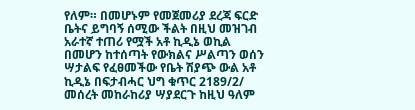የለም። በመሆኑም የመጀመሪያ ደረጃ ፍርድ ቤትና ይግባኝ ሰሚው ችልት በዚህ መዝገብ አራተኛ ተጠሪ የሟች አቶ ኪዲኔ ወኪል በመሆን ከተሰጣት የውክልና ሥልጣን ወሰን ሣታልፍ የፈፀመችው የቤት ሽያጭ ውል አቶ ኪዲኔ በፍታብሓር ህግ ቁጥር 2189/2/ መሰረት መከራከሪያ ሣያደርጉ ከዚህ ዓለም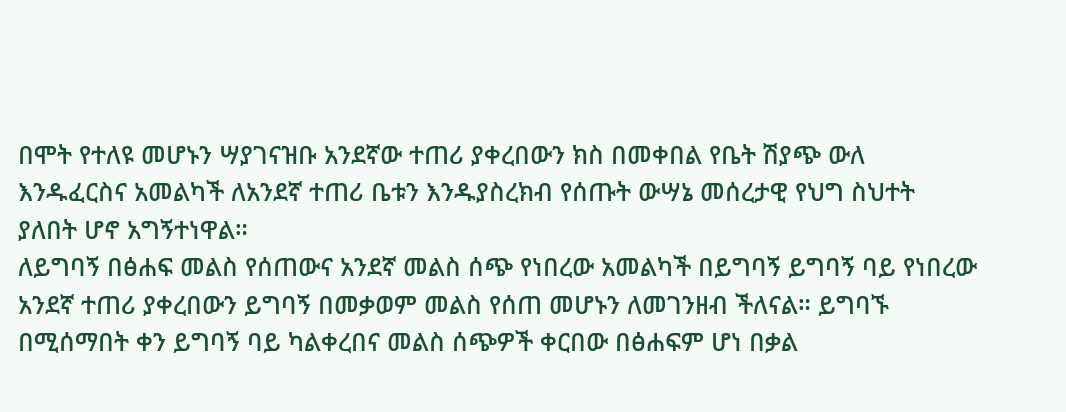በሞት የተለዩ መሆኑን ሣያገናዝቡ አንደኛው ተጠሪ ያቀረበውን ክስ በመቀበል የቤት ሽያጭ ውለ እንዱፈርስና አመልካች ለአንደኛ ተጠሪ ቤቱን እንዱያስረክብ የሰጡት ውሣኔ መሰረታዊ የህግ ስህተት ያለበት ሆኖ አግኝተነዋል።
ለይግባኝ በፅሐፍ መልስ የሰጠውና አንደኛ መልስ ሰጭ የነበረው አመልካች በይግባኝ ይግባኝ ባይ የነበረው አንደኛ ተጠሪ ያቀረበውን ይግባኝ በመቃወም መልስ የሰጠ መሆኑን ለመገንዘብ ችለናል። ይግባኙ በሚሰማበት ቀን ይግባኝ ባይ ካልቀረበና መልስ ሰጭዎች ቀርበው በፅሐፍም ሆነ በቃል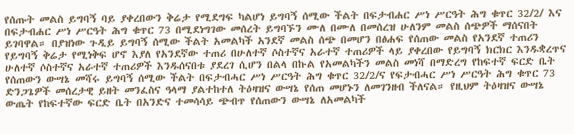የሰጡት መልስ ይግባኝ ባይ ያቀረበውን ቅሬታ የሚደግፍ ካልሆነ ይግባኝ ሰሚው ችልት በፍታብሐር ሥነ ሥርዓት ሕግ ቁጥር 32/2/ እና በፍታብሐር ሥነ ሥርዓት ሕግ ቁጥር 73 በሚደነግገው መሰረት ይግባኙን ሙለ በሙለ በመሰረዝ ሁለንም መልስ ሰጭዎች ማሰናበት ይገባዋል። በያዝነው ጉዲይ ይግባኝ ሰሚው ችልት አመልካች አንደኛ መልስ ሰጭ በመሆን በፅሐፍ የሰጠው መልስ የአንደኛ ተጠሪን የይግባኝ ቅሬታ የሚነቅፍ ሆኖ እያለ የአንደኛው ተጠሪ በሁለተኛ ሶስተኛና አራተኛ ተጠሪዎች ላይ ያቀረበው የይግባኝ ክርክር እንዱቋረጥና ሁለተኛ ሶስተኛና አራተኛ ተጠሪዎች እንዱሰናበቱ ያደረገ ሲሆን በልላ በኩል የአመልካችን መልስ መነሻ በማድረግ የከፍተኛ ፍርድ ቤት የሰጠውን ውሣኔ መሻሩ ይግባኝ ሰሚው ችልት በፍታብሓር ሥነ ሥርዓት ሕግ ቁጥር 32/2/ና የፍታብሓር ሥነ ሥርዓት ሕግ ቁጥር 73 ድንጋጌዎች መሰረታዊ ይዘት መንፈስና ዓላማ ያልተከተለ ትዕዛዝና ውሣኔ የሰጠ መሆኑን ለመገንዘብ ችለናል። የዚህም ትዕዛዝና ውሣኔ ውጤት የከፍተኛው ፍርድ ቤት በአንድና ተመሳሳይ ጭብጥ የሰጠውን ውሣኔ ለአመልካች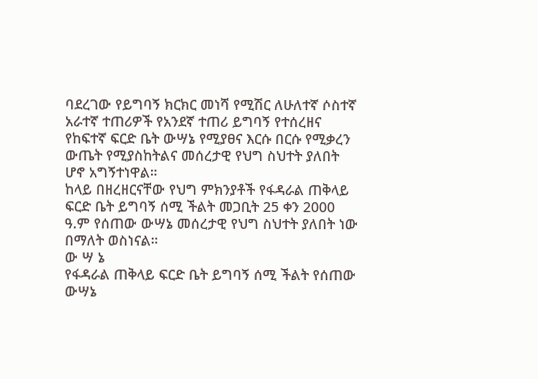ባደረገው የይግባኝ ክርክር መነሻ የሚሽር ለሁለተኛ ሶስተኛ አራተኛ ተጠሪዎች የአንደኛ ተጠሪ ይግባኝ የተሰረዘና የከፍተኛ ፍርድ ቤት ውሣኔ የሚያፀና እርሱ በርሱ የሚቃረን ውጤት የሚያስከትልና መሰረታዊ የህግ ስህተት ያለበት ሆኖ አግኝተነዋል።
ከላይ በዘረዘርናቸው የህግ ምክንያቶች የፋዳራል ጠቅላይ ፍርድ ቤት ይግባኝ ሰሚ ችልት መጋቢት 25 ቀን 2000 ዓ.ም የሰጠው ውሣኔ መሰረታዊ የህግ ስህተት ያለበት ነው በማለት ወስነናል።
ው ሣ ኔ
የፋዳራል ጠቅላይ ፍርድ ቤት ይግባኝ ሰሚ ችልት የሰጠው ውሣኔ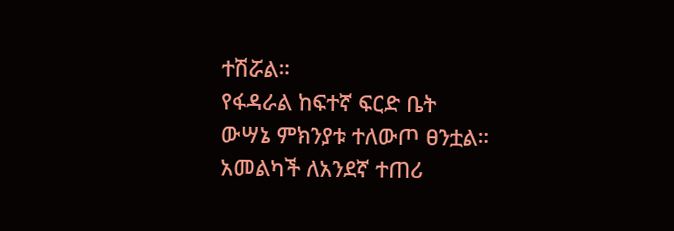ተሽሯል።
የፋዳራል ከፍተኛ ፍርድ ቤት ውሣኔ ምክንያቱ ተለውጦ ፀንቷል።
አመልካች ለአንደኛ ተጠሪ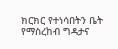ክርክር የተነሳበትን ቤት የማስረከብ ግዳታና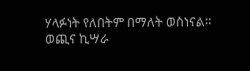ሃላፉነት የለበትም በማለት ወስነናል።
ወጪና ኪሣራ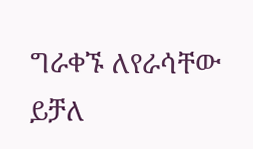ግራቀኙ ለየራሳቸው ይቻለ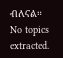ብለናል።
No topics extracted.